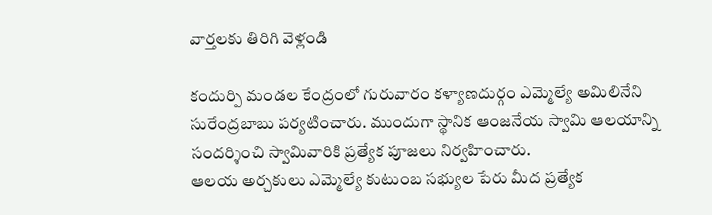వార్తలకు తిరిగి వెళ్లండి

కందుర్పి మండల కేంద్రంలో గురువారం కళ్యాణదుర్గం ఎమ్మెల్యే అమిలినేని సురేంద్రబాబు పర్యటించారు. ముందుగా స్థానిక ఆంజనేయ స్వామి ఆలయాన్ని సందర్శించి స్వామివారికి ప్రత్యేక పూజలు నిర్వహించారు.
ఆలయ అర్చకులు ఎమ్మెల్యే కుటుంబ సభ్యుల పేరు మీద ప్రత్యేక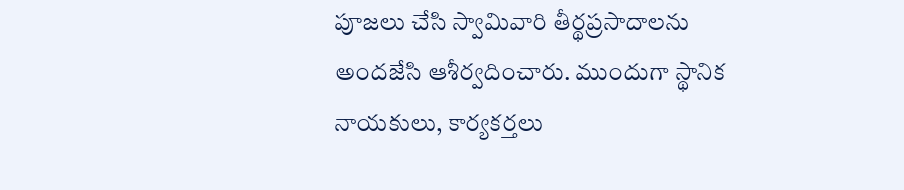పూజలు చేసి స్వామివారి తీర్థప్రసాదాలను అందజేసి ఆశీర్వదించారు. ముందుగా స్థానిక నాయకులు, కార్యకర్తలు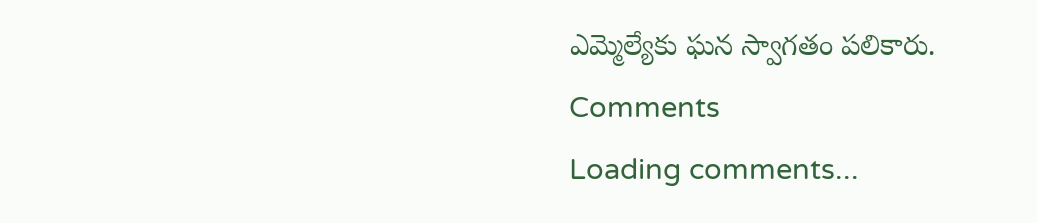ఎమ్మెల్యేకు ఘన స్వాగతం పలికారు.
Comments
Loading comments...